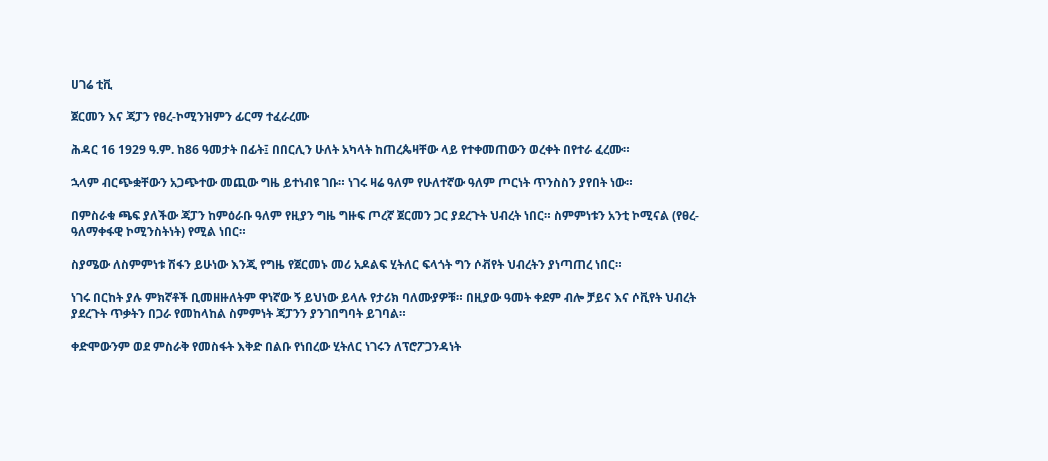ሀገሬ ቲቪ

ጀርመን እና ጃፓን የፀረ-ኮሚንዝምን ፊርማ ተፈራረሙ

ሕዳር 16 1929 ዓ.ም. ከ86 ዓመታት በፊት፤ በበርሊን ሁለት አካላት ከጠረጴዛቸው ላይ የተቀመጠውን ወረቀት በየተራ ፈረሙ።

ኋላም ብርጭቋቸውን አጋጭተው መጪው ግዜ ይተነብዩ ገቡ። ነገሩ ዛሬ ዓለም የሁለተኛው ዓለም ጦርነት ጥንስስን ያየበት ነው።

በምስራቁ ጫፍ ያለችው ጃፓን ከምዕራቡ ዓለም የዚያን ግዜ ግዙፍ ጦረኛ ጀርመን ጋር ያደረጉት ህብረት ነበር። ስምምነቱን አንቲ ኮሚናል (የፀረ-ዓለማቀፋዊ ኮሚንስትነት) የሚል ነበር።

ስያሜው ለስምምነቱ ሽፋን ይሁነው እንጂ የግዜ የጀርመኑ መሪ አዶልፍ ሂትለር ፍላጎት ግን ሶቭየት ህብረትን ያነጣጠረ ነበር።

ነገሩ በርከት ያሉ ምክኛቶች ቢመዘዙለትም ዋነኛው ኝ ይህነው ይላሉ የታሪክ ባለሙያዎቹ። በዚያው ዓመት ቀደም ብሎ ቻይና እና ሶቪየት ህብረት ያደረጉት ጥቃትን በጋራ የመከላከል ስምምነት ጃፓንን ያንገበግባት ይገባል።

ቀድሞውንም ወደ ምስራቅ የመስፋት እቅድ በልቡ የነበረው ሂትለር ነገሩን ለፕሮፖጋንዳነት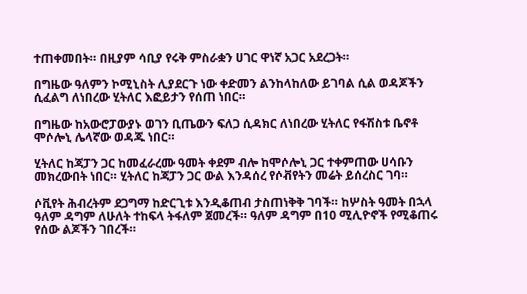ተጠቀመበት። በዚያም ሳቢያ የሩቅ ምስራቋን ሀገር ዋነኛ አጋር አደረጋት።

በግዜው ዓለምን ኮሚኒስት ሊያደርጉ ነው ቀድመን ልንከላከለው ይገባል ሲል ወዳጆችን ሲፈልግ ለነበረው ሂትለር እፎይታን የሰጠ ነበር።

በግዜው ከአውሮፓውያኑ ወገን ቢጤውን ፍለጋ ሲዳክር ለነበረው ሂትለር የፋሽስቱ ቤኖቶ ሞሶሎኒ ሌላኛው ወዳጁ ነበር።

ሂትለር ከጃፓን ጋር ከመፈራረሙ ዓመት ቀደም ብሎ ከሞሶሎኒ ጋር ተቀምጠው ሀሳቡን መክረውበት ነበር። ሂትለር ከጃፓን ጋር ውል እንዳሰረ የሶቭየትን መሬት ይሰረስር ገባ።

ሶቪየት ሕብረትም ደጋግማ ከድርጊቱ እንዲቆጠብ ታስጠነቅቅ ገባች። ከሦስት ዓመት በኋላ ዓለም ዳግም ለሁለት ተከፍላ ትፋለም ጀመረች። ዓለም ዳግም በ10 ሚሊዮኖች የሚቆጠሩ የሰው ልጆችን ገበረች።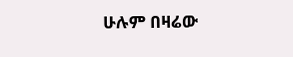ሁሉም በዛሬው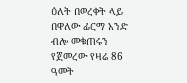ዕለት በወረቀት ላይ በዋለው ፊርማ አንድ ብሎ መቁጠሩን የጀመረው የዛሬ 86 ዓመት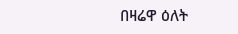በዛሬዋ ዕለት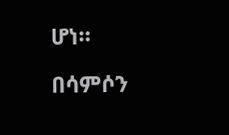ሆነ።

በሳምሶን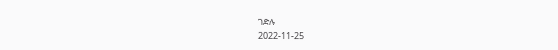ገድሉ
2022-11-25